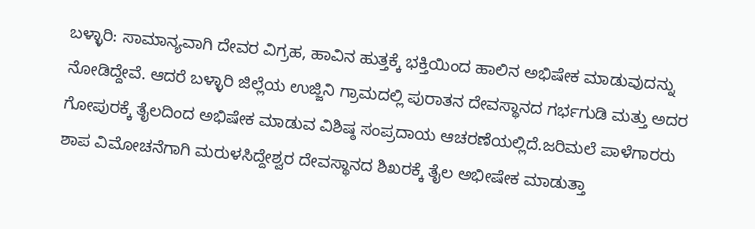ಬಳ್ಳಾರಿ: ಸಾಮಾನ್ಯವಾಗಿ ದೇವರ ವಿಗ್ರಹ, ಹಾವಿನ ಹುತ್ತಕ್ಕೆ ಭಕ್ತಿಯಿಂದ ಹಾಲಿನ ಅಭಿಷೇಕ ಮಾಡುವುದನ್ನು ನೋಡಿದ್ದೇವೆ. ಆದರೆ ಬಳ್ಳಾರಿ ಜಿಲ್ಲೆಯ ಉಜ್ಜಿನಿ ಗ್ರಾಮದಲ್ಲಿ ಪುರಾತನ ದೇವಸ್ಥಾನದ ಗರ್ಭಗುಡಿ ಮತ್ತು ಅದರ ಗೋಪುರಕ್ಕೆ ತೈಲದಿಂದ ಅಭಿಷೇಕ ಮಾಡುವ ವಿಶಿಷ್ಠ ಸಂಪ್ರದಾಯ ಆಚರಣೆಯಲ್ಲಿದೆ.ಜರಿಮಲೆ ಪಾಳೆಗಾರರು ಶಾಪ ವಿಮೋಚನೆಗಾಗಿ ಮರುಳಸಿದ್ದೇಶ್ವರ ದೇವಸ್ಥಾನದ ಶಿಖರಕ್ಕೆ ತೈಲ ಅಭೀಷೇಕ ಮಾಡುತ್ತಾ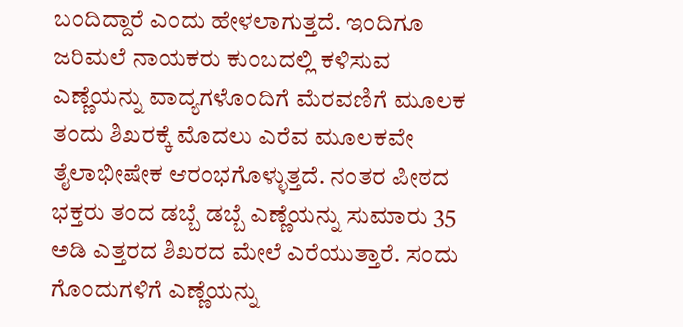ಬಂದಿದ್ದಾರೆ ಎಂದು ಹೇಳಲಾಗುತ್ತದೆ. ಇಂದಿಗೂ ಜರಿಮಲೆ ನಾಯಕರು ಕುಂಬದಲ್ಲಿ ಕಳಿಸುವ ಎಣ್ಣೆಯನ್ನು ವಾದ್ಯಗಳೊಂದಿಗೆ ಮೆರವಣಿಗೆ ಮೂಲಕ ತಂದು ಶಿಖರಕ್ಕೆ ಮೊದಲು ಎರೆವ ಮೂಲಕವೇ ತೈಲಾಭೀಷೇಕ ಆರಂಭಗೊಳ್ಳುತ್ತದೆ. ನಂತರ ಪೀಠದ ಭಕ್ತರು ತಂದ ಡಬ್ಬೆ ಡಬ್ಬೆ ಎಣ್ಣೆಯನ್ನು ಸುಮಾರು 35 ಅಡಿ ಎತ್ತರದ ಶಿಖರದ ಮೇಲೆ ಎರೆಯುತ್ತಾರೆ. ಸಂದು ಗೊಂದುಗಳಿಗೆ ಎಣ್ಣೆಯನ್ನು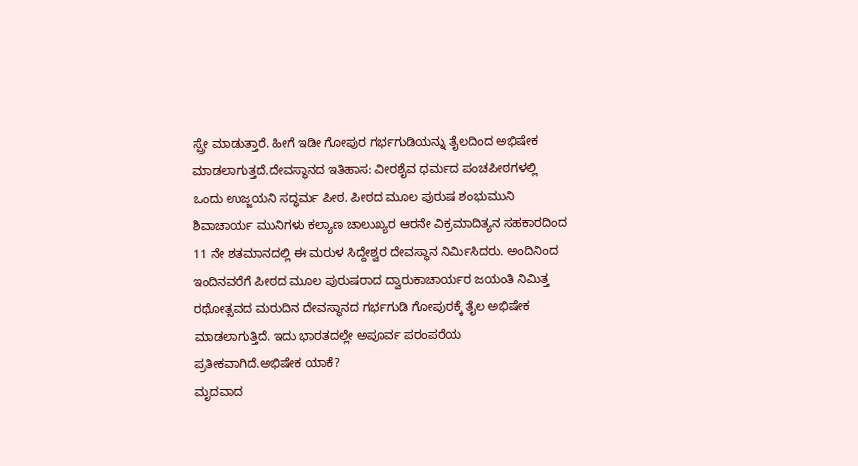ಸ್ಪ್ರೇ ಮಾಡುತ್ತಾರೆ. ಹೀಗೆ ಇಡೀ ಗೋಪುರ ಗರ್ಭಗುಡಿಯನ್ನು ತೈಲದಿಂದ ಅಭಿಷೇಕ ಮಾಡಲಾಗುತ್ತದೆ.ದೇವಸ್ಥಾನದ ಇತಿಹಾಸ: ವೀರಶೈವ ಧರ್ಮದ ಪಂಚಪೀಠಗಳಲ್ಲಿ ಒಂದು ಉಜ್ಜಯನಿ ಸದ್ಧರ್ಮ ಪೀಠ. ಪೀಠದ ಮೂಲ ಪುರುಷ ಶಂಭುಮುನಿ ಶಿವಾಚಾರ್ಯ ಮುನಿಗಳು ಕಲ್ಯಾಣ ಚಾಲುಖ್ಯರ ಆರನೇ ವಿಕ್ರಮಾದಿತ್ಯನ ಸಹಕಾರದಿಂದ 11 ನೇ ಶತಮಾನದಲ್ಲಿ ಈ ಮರುಳ ಸಿದ್ದೇಶ್ವರ ದೇವಸ್ಥಾನ ನಿರ್ಮಿಸಿದರು. ಅಂದಿನಿಂದ ಇಂದಿನವರೆಗೆ ಪೀಠದ ಮೂಲ ಪುರುಷರಾದ ದ್ವಾರುಕಾಚಾರ್ಯರ ಜಯಂತಿ ನಿಮಿತ್ತ ರಥೋತ್ಸವದ ಮರುದಿನ ದೇವಸ್ಥಾನದ ಗರ್ಭಗುಡಿ ಗೋಪುರಕ್ಕೆ ತೈಲ ಅಭಿಷೇಕ ಮಾಡಲಾಗುತ್ತಿದೆ. ಇದು ಭಾರತದಲ್ಲೇ ಅಪೂರ್ವ ಪರಂಪರೆಯ ಪ್ರತೀಕವಾಗಿದೆ.ಅಭಿಷೇಕ ಯಾಕೆ?
ಮೃದವಾದ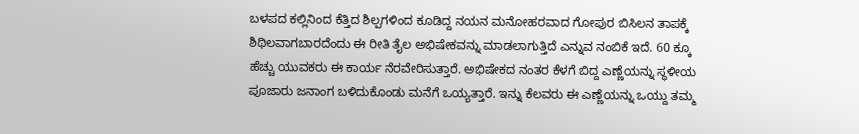ಬಳಪದ ಕಲ್ಲಿನಿಂದ ಕೆತ್ತಿದ ಶಿಲ್ಪಗಳಿಂದ ಕೂಡಿದ್ದ ನಯನ ಮನೋಹರವಾದ ಗೋಪುರ ಬಿಸಿಲನ ತಾಪಕ್ಕೆ ಶಿಥಿಲವಾಗಬಾರದೆಂದು ಈ ರೀತಿ ತೈಲ ಅಭಿಷೇಕವನ್ನು ಮಾಡಲಾಗುತ್ತಿದೆ ಎನ್ನುವ ನಂಬಿಕೆ ಇದೆ. 60 ಕ್ಕೂ ಹೆಚ್ಚು ಯುವಕರು ಈ ಕಾರ್ಯ ನೆರವೇರಿಸುತ್ತಾರೆ. ಅಭಿಷೇಕದ ನಂತರ ಕೆಳಗೆ ಬಿದ್ದ ಎಣ್ಣೆಯನ್ನು ಸ್ಥಳೀಯ ಪೂಜಾರು ಜನಾಂಗ ಬಳಿದುಕೊಂಡು ಮನೆಗೆ ಒಯ್ಯತ್ತಾರೆ. ಇನ್ನು ಕೆಲವರು ಈ ಎಣ್ಣೆಯನ್ನು ಒಯ್ದು ತಮ್ಮ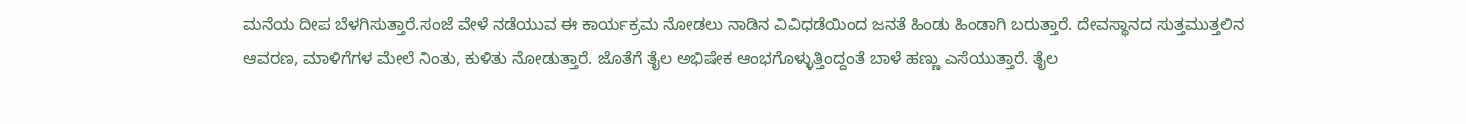ಮನೆಯ ದೀಪ ಬೆಳಗಿಸುತ್ತಾರೆ.ಸಂಜೆ ವೇಳೆ ನಡೆಯುವ ಈ ಕಾರ್ಯಕ್ರಮ ನೋಡಲು ನಾಡಿನ ವಿವಿಧಡೆಯಿಂದ ಜನತೆ ಹಿಂಡು ಹಿಂಡಾಗಿ ಬರುತ್ತಾರೆ. ದೇವಸ್ಥಾನದ ಸುತ್ತಮುತ್ತಲಿನ ಆವರಣ, ಮಾಳಿಗೆಗಳ ಮೇಲೆ ನಿಂತು, ಕುಳಿತು ನೋಡುತ್ತಾರೆ. ಜೊತೆಗೆ ತೈಲ ಅಭಿಷೇಕ ಆಂಭಗೊಳ್ಳುತ್ತಿಂದ್ದಂತೆ ಬಾಳೆ ಹಣ್ಣು ಎಸೆಯುತ್ತಾರೆ. ತೈಲ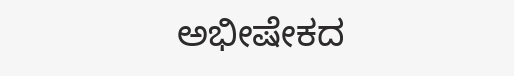ಅಭೀಷೇಕದ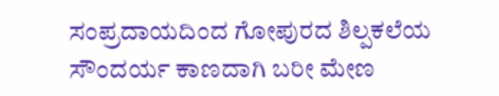ಸಂಪ್ರದಾಯದಿಂದ ಗೋಪುರದ ಶಿಲ್ಪಕಲೆಯ ಸೌಂದರ್ಯ ಕಾಣದಾಗಿ ಬರೀ ಮೇಣ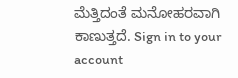ಮೆತ್ತಿದಂತೆ ಮನೋಹರವಾಗಿ ಕಾಣುತ್ತದೆ. Sign in to your account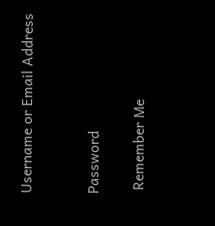Username or Email Address


Password

 Remember Me